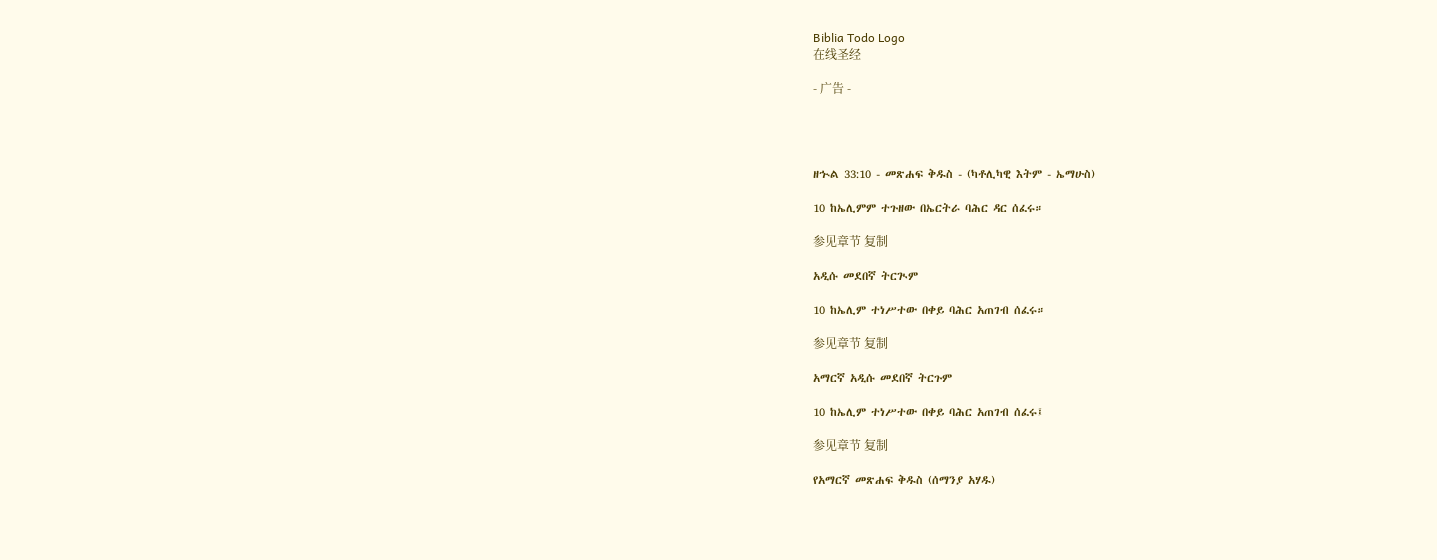Biblia Todo Logo
在线圣经

- 广告 -




ዘኍል 33:10 - መጽሐፍ ቅዱስ - (ካቶሊካዊ እትም - ኤማሁስ)

10 ከኤሊምም ተጉዘው በኤርትራ ባሕር ዳር ሰፈሩ።

参见章节 复制

አዲሱ መደበኛ ትርጒም

10 ከኤሊም ተነሥተው በቀይ ባሕር አጠገብ ሰፈሩ።

参见章节 复制

አማርኛ አዲሱ መደበኛ ትርጉም

10 ከኤሊም ተነሥተው በቀይ ባሕር አጠገብ ሰፈሩ፤

参见章节 复制

የአማርኛ መጽሐፍ ቅዱስ (ሰማንያ አሃዱ)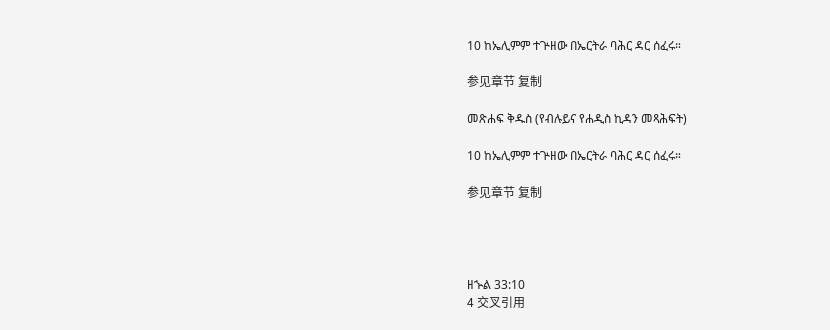10 ከኤሊምም ተጕዘው በኤርትራ ባሕር ዳር ሰፈሩ።

参见章节 复制

መጽሐፍ ቅዱስ (የብሉይና የሐዲስ ኪዳን መጻሕፍት)

10 ከኤሊምም ተጕዘው በኤርትራ ባሕር ዳር ሰፈሩ።

参见章节 复制




ዘኍል 33:10
4 交叉引用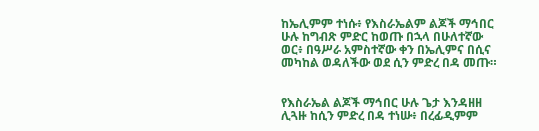ከኤሊምም ተነሱ፥ የእስራኤልም ልጆች ማኅበር ሁሉ ከግብጽ ምድር ከወጡ በኋላ በሁለተኛው ወር፥ በዓሥራ አምስተኛው ቀን በኤሊምና በሲና መካከል ወዳለችው ወደ ሲን ምድረ በዳ መጡ።


የእስራኤል ልጆች ማኅበር ሁሉ ጌታ እንዳዘዘ ሊጓዙ ከሲን ምድረ በዳ ተነሡ፥ በረፊዲምም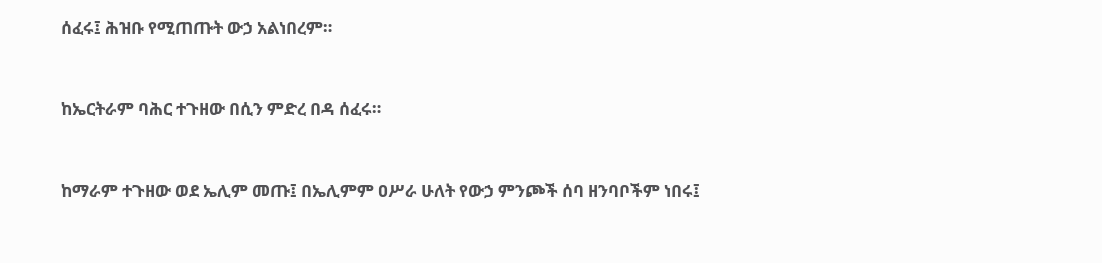ሰፈሩ፤ ሕዝቡ የሚጠጡት ውኃ አልነበረም።


ከኤርትራም ባሕር ተጉዘው በሲን ምድረ በዳ ሰፈሩ።


ከማራም ተጉዘው ወደ ኤሊም መጡ፤ በኤሊምም ዐሥራ ሁለት የውኃ ምንጮች ሰባ ዘንባቦችም ነበሩ፤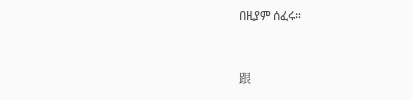በዚያም ሰፈሩ።


跟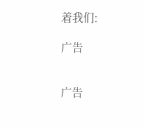着我们:

广告


广告